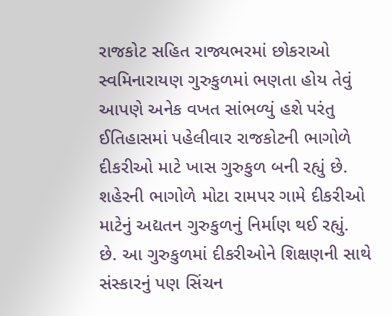રાજકોટ સહિત રાજ્યભરમાં છોકરાઓ સ્વમિનારાયણ ગુરુકુળમાં ભણતા હોય તેવું આપણે અનેક વખત સાંભળ્યું હશે પરંતુ ઈતિહાસમાં પહેલીવાર રાજકોટની ભાગોળે દીકરીઓ માટે ખાસ ગુરુકુળ બની રહ્યું છે. શહેરની ભાગોળે મોટા રામપર ગામે દીકરીઓ માટેનું અદ્યતન ગુરુકુળનું નિર્માણ થઈ રહ્યું. છે. આ ગુરુકુળમાં દીકરીઓને શિક્ષણની સાથે સંસ્કારનું પણ સિંચન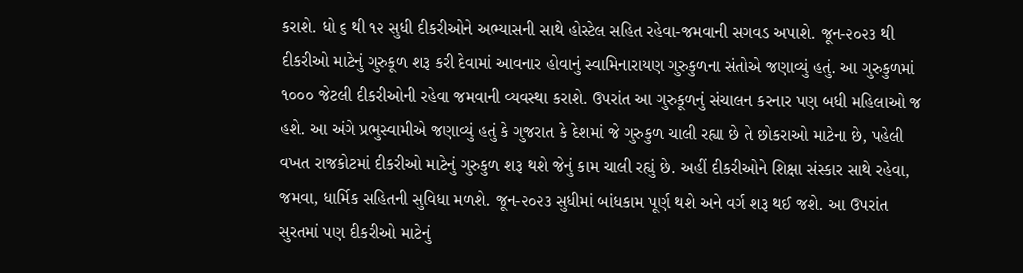કરાશે. ધો ૬ થી ૧૨ સુધી દીકરીઓને અભ્યાસની સાથે હોસ્ટેલ સહિત રહેવા-જમવાની સગવડ અપાશે. જૂન-૨૦૨૩ થી દીકરીઓ માટેનું ગુરુકૂળ શરૂ કરી દેવામાં આવનાર હોવાનું સ્વામિનારાયણ ગુરુકુળના સંતોએ જણાવ્યું હતું. આ ગુરુકુળમાં ૧૦૦૦ જેટલી દીકરીઓની રહેવા જમવાની વ્યવસ્થા કરાશે. ઉપરાંત આ ગુરુકૂળનું સંચાલન કરનાર પણ બધી મહિલાઓ જ હશે. આ અંગે પ્રભુસ્વામીએ જણાવ્યું હતું કે ગુજરાત કે દેશમાં જે ગુરુકુળ ચાલી રહ્યા છે તે છોકરાઓ માટેના છે, પહેલી વખત રાજકોટમાં દીકરીઓ માટેનું ગુરુકુળ શરૂ થશે જેનું કામ ચાલી રહ્યું છે. અહીં દીકરીઓને શિક્ષા સંસ્કાર સાથે રહેવા, જમવા, ધાર્મિક સહિતની સુવિધા મળશે. જૂન-૨૦૨૩ સુધીમાં બાંધકામ પૂર્ણ થશે અને વર્ગ શરૂ થઈ જશે. આ ઉપરાંત સુરતમાં પણ દીકરીઓ માટેનું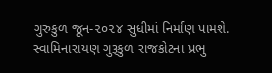ગુરુકુળ જૂન-૨૦૨૪ સુધીમાં નિર્માણ પામશે.
સ્વામિનારાયણ ગુરૂકુળ રાજકોટના પ્રભુ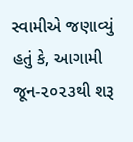સ્વામીએ જણાવ્યું હતું કે, આગામી જૂન-૨૦૨૩થી શરૂ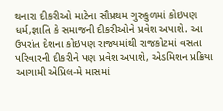થનારા દીકરીઓ માટેના સૌપ્રથમ ગુરુકુળમાં કોઇપણ ધર્મ,જ્ઞાતિ કે સમાજની દીકરીઓને પ્રવેશ અપાશે. આ ઉપરાંત દેશના કોઇપણ રાજ્યમાંથી રાજકોટમાં વસતા પરિવારની દીકરીને પણ પ્રવેશ અપાશે, એડમિશન પ્રક્રિયા આગામી એપ્રિલ-મે માસમાં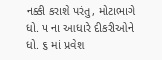નક્કી કરાશે પરંતુ, મોટાભાગે ધો. ૫ ના આધારે દીકરીઓને ધો. ૬ માં પ્રવેશ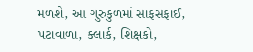મળશે, આ ગુરુકુળમાં સાફસફાઈ, પટાવાળા, ક્લાર્ક, શિક્ષકો,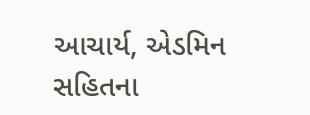આચાર્ય, એડમિન સહિતના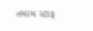તમામ સ્ટાફ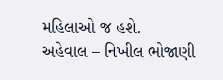મહિલાઓ જ હશે.
અહેવાલ – નિખીલ ભોજાણી